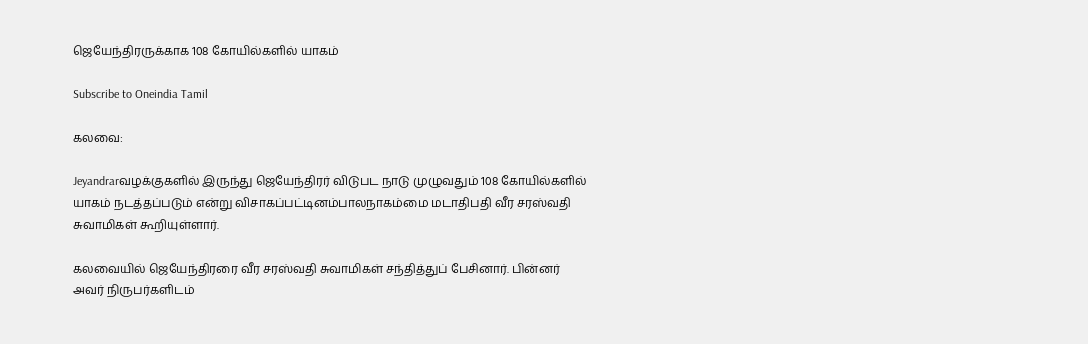ஜெயேந்திரருக்காக 108 கோயில்களில் யாகம்

Subscribe to Oneindia Tamil

கலவை:

Jeyandrarவழக்குகளில் இருந்து ஜெயேந்திரர் விடுபட நாடு முழுவதும் 108 கோயில்களில் யாகம் நடத்தப்படும் என்று விசாகப்பட்டினம்பாலநாகம்மை மடாதிபதி வீர சரஸ்வதி சுவாமிகள் கூறியுள்ளார்.

கலவையில் ஜெயேந்திரரை வீர சரஸ்வதி சுவாமிகள் சந்தித்துப் பேசினார். பின்னர் அவர் நிருபர்களிடம்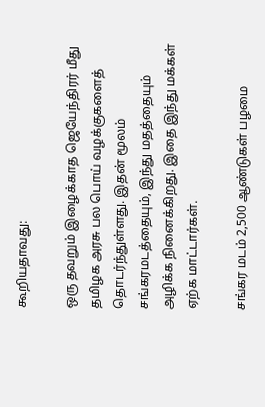கூறியதாவது:

ஒரு தவறும் இழைக்காத ஜெயேந்திரர் மீது தமிழக அரசு பல பொய் வழக்குகளைத் தொடர்ந்துள்ளது. இதன் மூலம் சங்கரமடத்தையும், இந்து மதத்தையும் அழிக்க நினைக்கிறது. இதை இந்து மக்கள் ஏற்க மாட்டார்கள்.

சங்கர மடம் 2,500 ஆண்டுகள் பழமை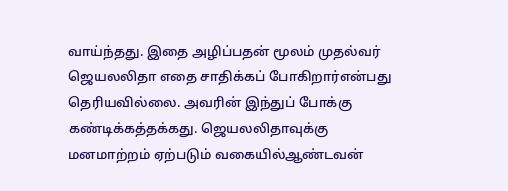வாய்ந்தது. இதை அழிப்பதன் மூலம் முதல்வர் ஜெயலலிதா எதை சாதிக்கப் போகிறார்என்பது தெரியவில்லை. அவரின் இந்துப் போக்கு கண்டிக்கத்தக்கது. ஜெயலலிதாவுக்கு மனமாற்றம் ஏற்படும் வகையில்ஆண்டவன்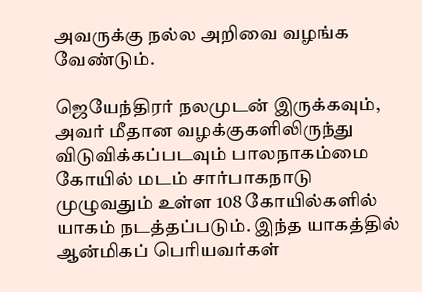அவருக்கு நல்ல அறிவை வழங்க வேண்டும்.

ஜெயேந்திரர் நலமுடன் இருக்கவும், அவர் மீதான வழக்குகளிலிருந்து விடுவிக்கப்படவும் பாலநாகம்மை கோயில் மடம் சார்பாகநாடு முழுவதும் உள்ள 108 கோயில்களில் யாகம் நடத்தப்படும். இந்த யாகத்தில் ஆன்மிகப் பெரியவர்கள்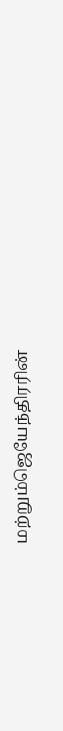மற்றும்ஜெயேந்திரரின்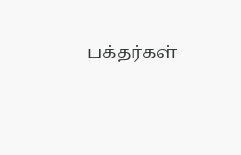பக்தர்கள்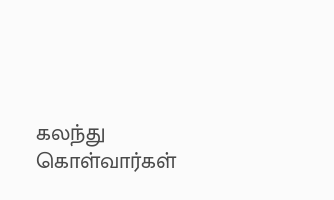கலந்து கொள்வார்கள்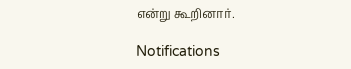என்று கூறினார்.

Notifications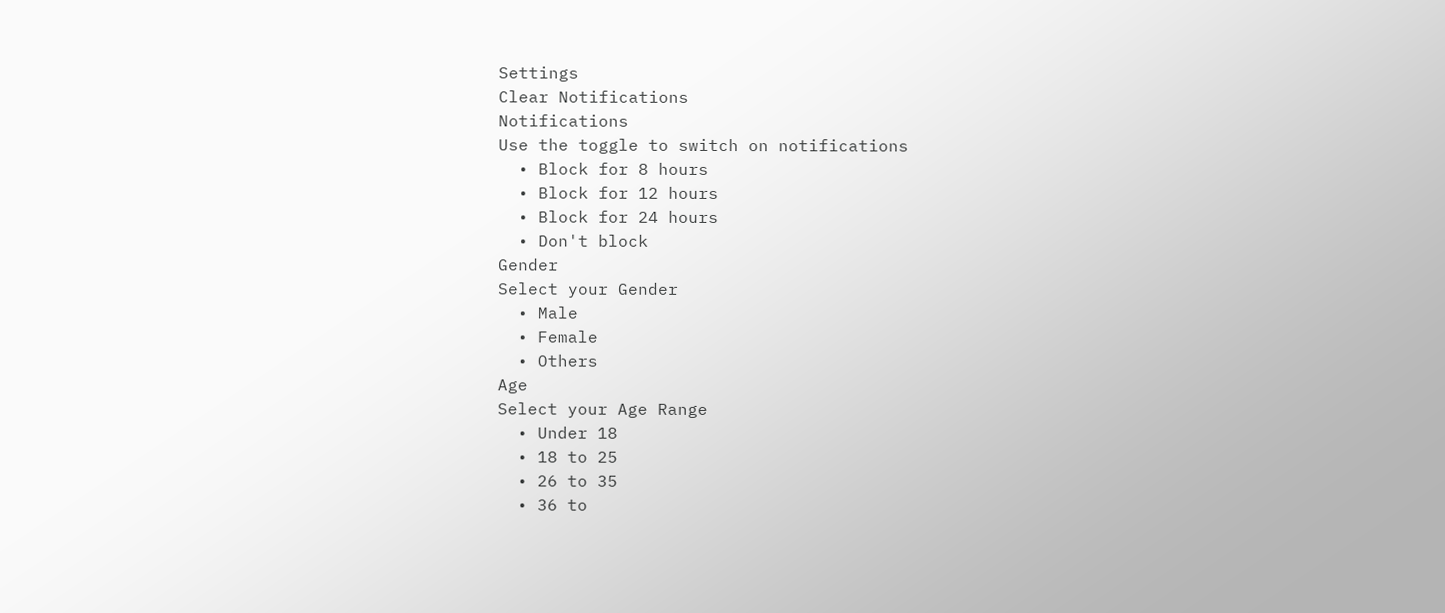Settings
Clear Notifications
Notifications
Use the toggle to switch on notifications
  • Block for 8 hours
  • Block for 12 hours
  • Block for 24 hours
  • Don't block
Gender
Select your Gender
  • Male
  • Female
  • Others
Age
Select your Age Range
  • Under 18
  • 18 to 25
  • 26 to 35
  • 36 to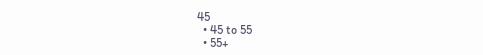45
  • 45 to 55
  • 55+